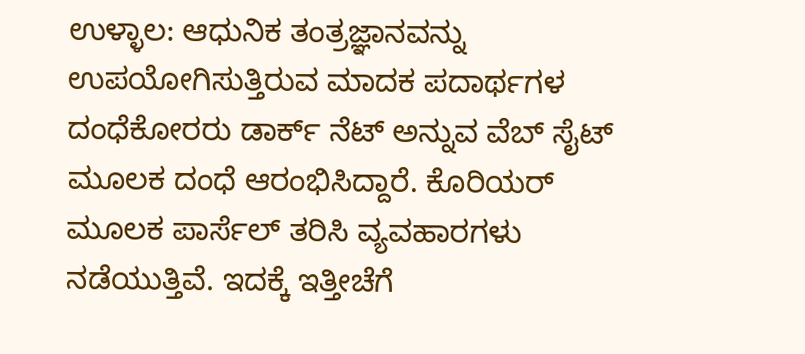ಉಳ್ಳಾಲ: ಆಧುನಿಕ ತಂತ್ರಜ್ಞಾನವನ್ನು ಉಪಯೋಗಿಸುತ್ತಿರುವ ಮಾದಕ ಪದಾರ್ಥಗಳ ದಂಧೆಕೋರರು ಡಾರ್ಕ್ ನೆಟ್ ಅನ್ನುವ ವೆಬ್ ಸೈಟ್ ಮೂಲಕ ದಂಧೆ ಆರಂಭಿಸಿದ್ದಾರೆ. ಕೊರಿಯರ್ ಮೂಲಕ ಪಾರ್ಸೆಲ್ ತರಿಸಿ ವ್ಯವಹಾರಗಳು ನಡೆಯುತ್ತಿವೆ. ಇದಕ್ಕೆ ಇತ್ತೀಚೆಗೆ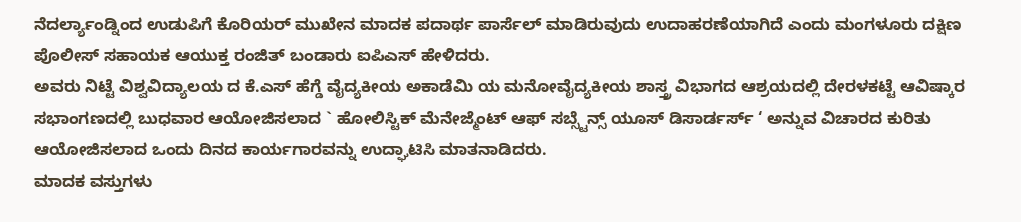ನೆದರ್ಲ್ಯಾಂಡ್ನಿಂದ ಉಡುಪಿಗೆ ಕೊರಿಯರ್ ಮುಖೇನ ಮಾದಕ ಪದಾರ್ಥ ಪಾರ್ಸೆಲ್ ಮಾಡಿರುವುದು ಉದಾಹರಣೆಯಾಗಿದೆ ಎಂದು ಮಂಗಳೂರು ದಕ್ಷಿಣ ಪೊಲೀಸ್ ಸಹಾಯಕ ಆಯುಕ್ತ ರಂಜಿತ್ ಬಂಡಾರು ಐಪಿಎಸ್ ಹೇಳಿದರು.
ಅವರು ನಿಟ್ಟೆ ವಿಶ್ವವಿದ್ಯಾಲಯ ದ ಕೆ.ಎಸ್ ಹೆಗ್ಡೆ ವೈದ್ಯಕೀಯ ಅಕಾಡೆಮಿ ಯ ಮನೋವೈದ್ಯಕೀಯ ಶಾಸ್ತ್ರ ವಿಭಾಗದ ಆಶ್ರಯದಲ್ಲಿ ದೇರಳಕಟ್ಟೆ ಆವಿಷ್ಕಾರ ಸಭಾಂಗಣದಲ್ಲಿ ಬುಧವಾರ ಆಯೋಜಿಸಲಾದ ` ಹೋಲಿಸ್ಟಿಕ್ ಮೆನೇಜ್ಮೆಂಟ್ ಆಫ್ ಸಬ್ಸ್ಟೆನ್ಸ್ ಯೂಸ್ ಡಿಸಾರ್ಡರ್ಸ್ ‘ ಅನ್ನುವ ವಿಚಾರದ ಕುರಿತು ಆಯೋಜಿಸಲಾದ ಒಂದು ದಿನದ ಕಾರ್ಯಗಾರವನ್ನು ಉದ್ಘಾಟಿಸಿ ಮಾತನಾಡಿದರು.
ಮಾದಕ ವಸ್ತುಗಳು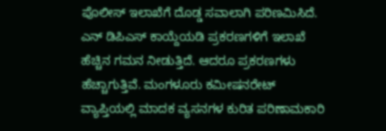ಪೊಲೀಸ್ ಇಲಾಖೆಗೆ ದೊಡ್ಡ ಸವಾಲಾಗಿ ಪರಿಣಮಿಸಿದೆ. ಎನ್ ಡಿಪಿಎಸ್ ಕಾಯ್ದೆಯಡಿ ಪ್ರಕರಣಗಳಿಗೆ ಇಲಾಖೆ ಹೆಚ್ಚಿನ ಗಮನ ನೀಡುತ್ತಿದೆ. ಆದರೂ ಪ್ರಕರಣಗಳು ಹೆಚ್ಚಾಗುತ್ತಿವೆ. ಮಂಗಳೂರು ಕಮೀಷನರೇಟ್ ವ್ಯಾಪ್ತಿಯಲ್ಲಿ ಮಾದಕ ವ್ಯಸನಗಳ ಕುರಿತ ಪರಿಣಾಮಕಾರಿ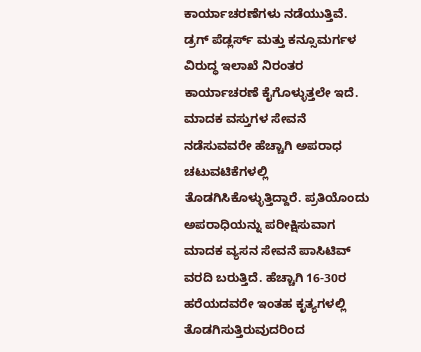ಕಾರ್ಯಾಚರಣೆಗಳು ನಡೆಯುತ್ತಿವೆ. ಡ್ರಗ್ ಪೆಡ್ಲರ್ಸ್ ಮತ್ತು ಕನ್ಸೂಮರ್ಗಳ ವಿರುದ್ಧ ಇಲಾಖೆ ನಿರಂತರ ಕಾರ್ಯಾಚರಣೆ ಕೈಗೊಳ್ಳುತ್ತಲೇ ಇದೆ. ಮಾದಕ ವಸ್ತುಗಳ ಸೇವನೆ ನಡೆಸುವವರೇ ಹೆಚ್ಚಾಗಿ ಅಪರಾಧ ಚಟುವಟಿಕೆಗಳಲ್ಲಿ ತೊಡಗಿಸಿಕೊಳ್ಳುತ್ತಿದ್ದಾರೆ. ಪ್ರತಿಯೊಂದು ಅಪರಾಧಿಯನ್ನು ಪರೀಕ್ಷಿಸುವಾಗ ಮಾದಕ ವ್ಯಸನ ಸೇವನೆ ಪಾಸಿಟಿವ್ ವರದಿ ಬರುತ್ತಿದೆ. ಹೆಚ್ಚಾಗಿ 16-30ರ ಹರೆಯದವರೇ ಇಂತಹ ಕೃತ್ಯಗಳಲ್ಲಿ ತೊಡಗಿಸುತ್ತಿರುವುದರಿಂದ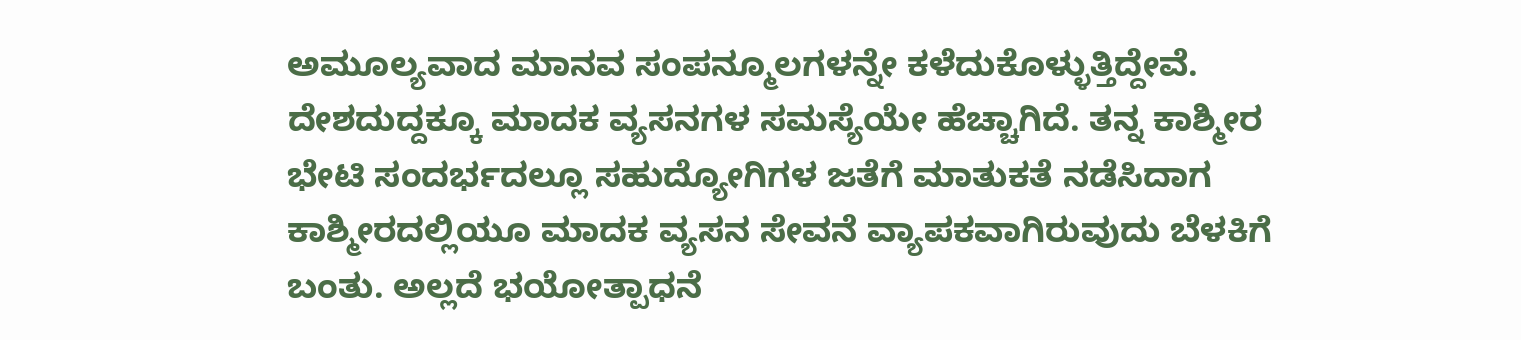ಅಮೂಲ್ಯವಾದ ಮಾನವ ಸಂಪನ್ಮೂಲಗಳನ್ನೇ ಕಳೆದುಕೊಳ್ಳುತ್ತಿದ್ದೇವೆ. ದೇಶದುದ್ದಕ್ಕೂ ಮಾದಕ ವ್ಯಸನಗಳ ಸಮಸ್ಯೆಯೇ ಹೆಚ್ಚಾಗಿದೆ. ತನ್ನ ಕಾಶ್ಮೀರ ಭೇಟಿ ಸಂದರ್ಭದಲ್ಲೂ ಸಹುದ್ಯೋಗಿಗಳ ಜತೆಗೆ ಮಾತುಕತೆ ನಡೆಸಿದಾಗ ಕಾಶ್ಮೀರದಲ್ಲಿಯೂ ಮಾದಕ ವ್ಯಸನ ಸೇವನೆ ವ್ಯಾಪಕವಾಗಿರುವುದು ಬೆಳಕಿಗೆ ಬಂತು. ಅಲ್ಲದೆ ಭಯೋತ್ಪಾಧನೆ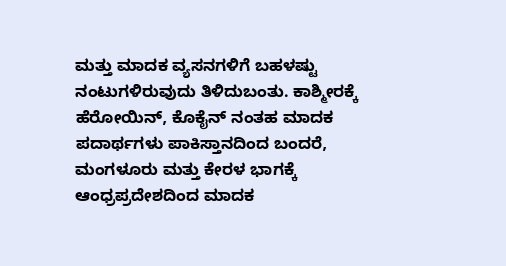ಮತ್ತು ಮಾದಕ ವ್ಯಸನಗಳಿಗೆ ಬಹಳಷ್ಟು ನಂಟುಗಳಿರುವುದು ತಿಳಿದುಬಂತು. ಕಾಶ್ಮೀರಕ್ಕೆ ಹೆರೋಯಿನ್, ಕೊಕೈನ್ ನಂತಹ ಮಾದಕ ಪದಾರ್ಥಗಳು ಪಾಕಿಸ್ತಾನದಿಂದ ಬಂದರೆ, ಮಂಗಳೂರು ಮತ್ತು ಕೇರಳ ಭಾಗಕ್ಕೆ ಆಂಧ್ರಪ್ರದೇಶದಿಂದ ಮಾದಕ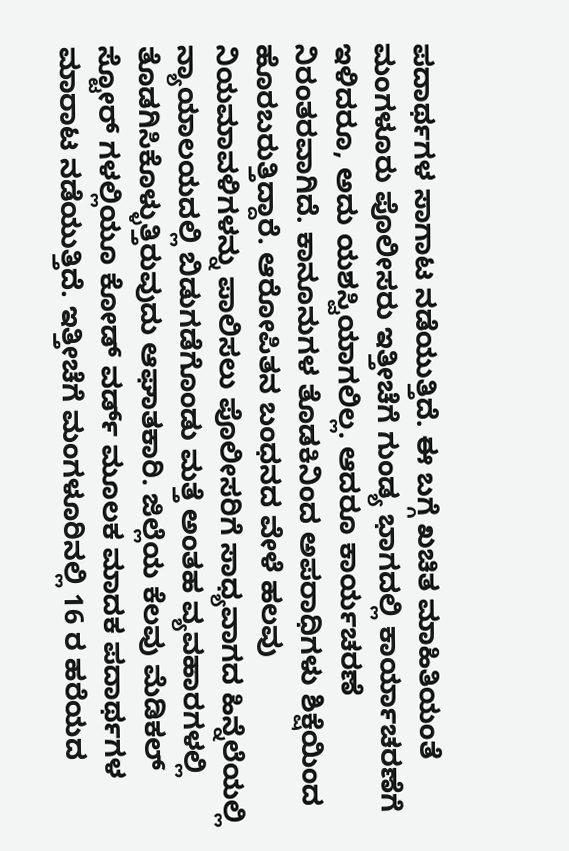ಪದಾರ್ಥಗಳ ಸಾಗಾಟ ನಡೆಯುತ್ತಿದೆ. ಈ ಬಗ್ಗೆ ಖಚಿತ ಮಾಹಿತಿಯಂತೆ ಮಂಗಳೂರು ಪೊಲೀಸರು ಇತ್ತೀಚೆಗೆ ಗುಂಡ್ಯ ಭಾಗದಲ್ಲಿ ಕಾರ್ಯಾಚರಣೆಗೆ ಇಳಿದರೂ, ಅದು ಯಶಸ್ವಿಯಾಗಲಿಲ್ಲ. ಆದರೂ ಕಾರ್ಯಚರಣೆ ನಿರಂತರವಾಗಿದೆ. ಕಾನೂನುಗಳ ತೊಡಕಿನಿಂದ ಅಪರಾಧಿಗಳು ಶಿಕ್ಷೆಯಿಂದ ಹೊರಬರುತ್ತಿದ್ದಾರೆ. ಆರೋಪಿತನ ಬಂಧನದ ವೇಳೆ ಹಲವು ನಿಯಮಾವಳಿಗಳನ್ನು ಪಾಲಿಸಲು ಪೊಲೀಸರಿಗೆ ಸಾಧ್ಯವಾಗದ ಹಿನ್ನೆಲೆಯಲ್ಲಿ ನ್ಯಾಯಾಲಯದಲ್ಲಿ ಬಿಡುಗಡೆಗೊಂಡು ಮತ್ತೆ ಅಂತಹ ವ್ಯವಹಾರಗಳಲ್ಲಿ ತೊಡಗಿಸಿಕೊಳ್ಳುತ್ತಿರುವುದು ಆಘಾತಕಾರಿ. ಜಿಲ್ಲೆಯ ಕೆಲವು ಮೆಡಿಕಲ್ ಸ್ಟೋರ್ ಗಳಲ್ಲಿಯೂ ಕೋಡ್ ವರ್ಡ್ ಮೂಲಕ ಮಾದಕ ಪದಾರ್ಥಗಳ ಮಾರಾಟ ನಡೆಯುತ್ತಿದೆ. ಇತ್ತೀಚೆಗೆ ಮಂಗಳೂರಿನಲ್ಲಿ 16 ರ ಹರೆಯದ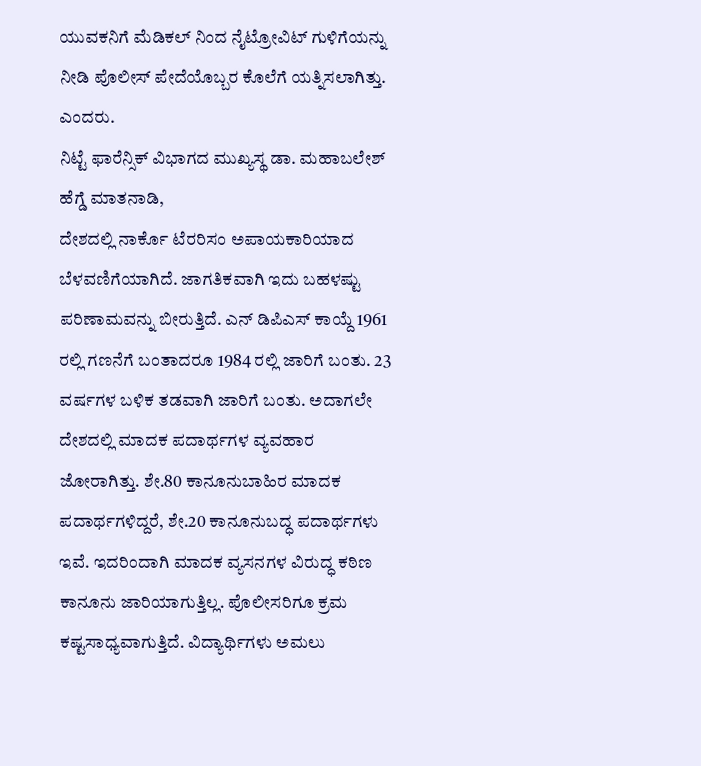ಯುವಕನಿಗೆ ಮೆಡಿಕಲ್ ನಿಂದ ನೈಟ್ರೋವಿಟ್ ಗುಳಿಗೆಯನ್ನು ನೀಡಿ ಪೊಲೀಸ್ ಪೇದೆಯೊಬ್ಬರ ಕೊಲೆಗೆ ಯತ್ನಿಸಲಾಗಿತ್ತು. ಎಂದರು.
ನಿಟ್ಟೆ ಫಾರೆನ್ಸಿಕ್ ವಿಭಾಗದ ಮುಖ್ಯಸ್ಥ ಡಾ. ಮಹಾಬಲೇಶ್ ಹೆಗ್ಡೆ ಮಾತನಾಡಿ,
ದೇಶದಲ್ಲಿ ನಾರ್ಕೊ ಟೆರರಿಸಂ ಅಪಾಯಕಾರಿಯಾದ ಬೆಳವಣಿಗೆಯಾಗಿದೆ. ಜಾಗತಿಕವಾಗಿ ಇದು ಬಹಳಷ್ಟು ಪರಿಣಾಮವನ್ನು ಬೀರುತ್ತಿದೆ. ಎನ್ ಡಿಪಿಎಸ್ ಕಾಯ್ದೆ 1961 ರಲ್ಲಿ ಗಣನೆಗೆ ಬಂತಾದರೂ 1984 ರಲ್ಲಿ ಜಾರಿಗೆ ಬಂತು. 23 ವರ್ಷಗಳ ಬಳಿಕ ತಡವಾಗಿ ಜಾರಿಗೆ ಬಂತು. ಅದಾಗಲೇ ದೇಶದಲ್ಲಿ ಮಾದಕ ಪದಾರ್ಥಗಳ ವ್ಯವಹಾರ ಜೋರಾಗಿತ್ತು. ಶೇ.80 ಕಾನೂನುಬಾಹಿರ ಮಾದಕ ಪದಾರ್ಥಗಳಿದ್ದರೆ, ಶೇ.20 ಕಾನೂನುಬದ್ಧ ಪದಾರ್ಥಗಳು ಇವೆ. ಇದರಿಂದಾಗಿ ಮಾದಕ ವ್ಯಸನಗಳ ವಿರುದ್ಧ ಕಠಿಣ ಕಾನೂನು ಜಾರಿಯಾಗುತ್ತಿಲ್ಲ. ಪೊಲೀಸರಿಗೂ ಕ್ರಮ ಕಷ್ಟಸಾಧ್ಯವಾಗುತ್ತಿದೆ. ವಿದ್ಯಾರ್ಥಿಗಳು ಅಮಲು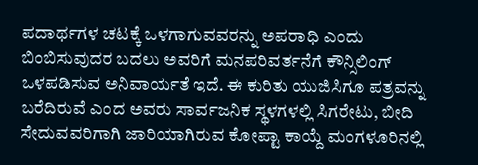ಪದಾರ್ಥಗಳ ಚಟಕ್ಕೆ ಒಳಗಾಗುವವರನ್ನು ಅಪರಾಧಿ ಎಂದು ಬಿಂಬಿಸುವುದರ ಬದಲು ಅವರಿಗೆ ಮನಪರಿವರ್ತನೆಗೆ ಕೌನ್ಸಿಲಿಂಗ್ ಒಳಪಡಿಸುವ ಅನಿವಾರ್ಯತೆ ಇದೆ. ಈ ಕುರಿತು ಯುಜಿಸಿಗೂ ಪತ್ರವನ್ನು ಬರೆದಿರುವೆ ಎಂದ ಅವರು ಸಾರ್ವಜನಿಕ ಸ್ಥಳಗಳಲ್ಲಿ ಸಿಗರೇಟು, ಬೀದಿ ಸೇದುವವರಿಗಾಗಿ ಜಾರಿಯಾಗಿರುವ ಕೋಪ್ಟಾ ಕಾಯ್ದೆ ಮಂಗಳೂರಿನಲ್ಲಿ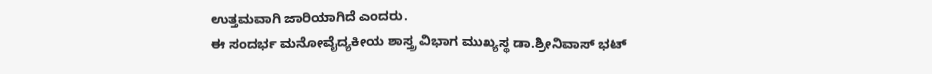ಉತ್ತಮವಾಗಿ ಜಾರಿಯಾಗಿದೆ ಎಂದರು.
ಈ ಸಂದರ್ಭ ಮನೋವೈದ್ಯಕೀಯ ಶಾಸ್ತ್ರ ವಿಭಾಗ ಮುಖ್ಯಸ್ಥ ಡಾ.ಶ್ರೀನಿವಾಸ್ ಭಟ್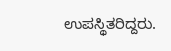ಉಪಸ್ಥಿತರಿದ್ದರು.